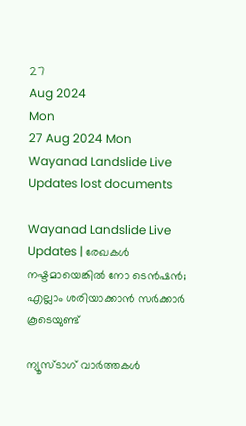27
Aug 2024
Mon
27 Aug 2024 Mon
Wayanad Landslide Live Updates lost documents

Wayanad Landslide Live Updates | രേഖകള്‍ നഷ്ടമായെങ്കില്‍ നോ ടെന്‍ഷന്‍; എല്ലാം ശരിയാക്കാന്‍ സര്‍ക്കാര്‍ കൂടെയുണ്ട്

ന്യൂസ്ടാഗ് വാര്‍ത്തകള്‍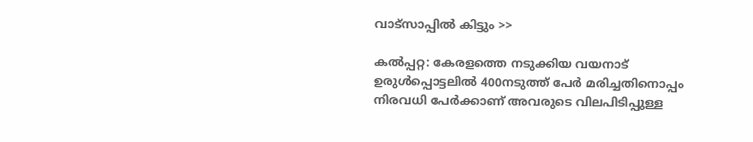വാട്‌സാപ്പില്‍ കിട്ടും >>

കല്‍പ്പറ്റ: കേരളത്തെ നടുക്കിയ വയനാട് ഉരുള്‍പ്പൊട്ടലില്‍ 400നടുത്ത് പേര്‍ മരിച്ചതിനൊപ്പം നിരവധി പേര്‍ക്കാണ് അവരുടെ വിലപിടിപ്പുള്ള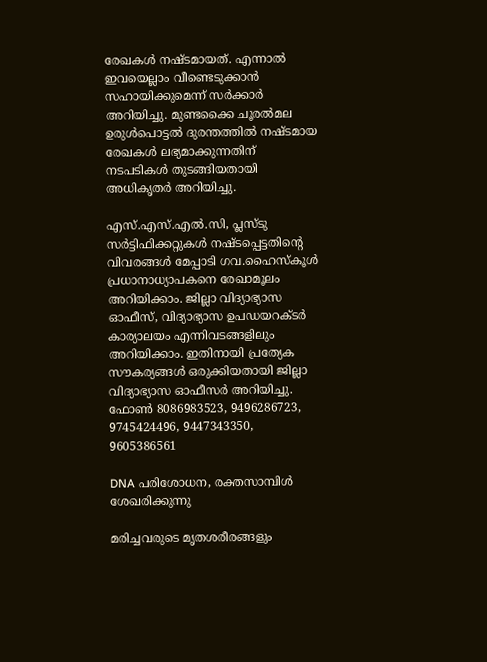രേഖകള്‍ നഷ്ടമായത്. എന്നാല്‍ ഇവയെല്ലാം വീണ്ടെടുക്കാന്‍ സഹായിക്കുമെന്ന് സര്‍ക്കാര്‍ അറിയിച്ചു. മുണ്ടക്കൈ ചൂരല്‍മല ഉരുള്‍പൊട്ടല്‍ ദുരന്തത്തില്‍ നഷ്ടമായ രേഖകള്‍ ലഭ്യമാക്കുന്നതിന് നടപടികള്‍ തുടങ്ങിയതായി അധികൃതര്‍ അറിയിച്ചു.

എസ്.എസ്.എല്‍.സി, പ്ലസ്ടു സര്‍ട്ടിഫിക്കറ്റുകള്‍ നഷ്ടപ്പെട്ടതിന്റെ വിവരങ്ങള്‍ മേപ്പാടി ഗവ.ഹൈസ്‌കൂള്‍ പ്രധാനാധ്യാപകനെ രേഖാമൂലം അറിയിക്കാം. ജില്ലാ വിദ്യാഭ്യാസ ഓഫീസ്, വിദ്യാഭ്യാസ ഉപഡയറക്ടര്‍ കാര്യാലയം എന്നിവടങ്ങളിലും അറിയിക്കാം. ഇതിനായി പ്രത്യേക സൗകര്യങ്ങള്‍ ഒരുക്കിയതായി ജില്ലാ വിദ്യാഭ്യാസ ഓഫീസര്‍ അറിയിച്ചു.
ഫോണ്‍ 8086983523, 9496286723, 9745424496, 9447343350, 9605386561

DNA പരിശോധന, രക്തസാമ്പിള്‍ ശേഖരിക്കുന്നു

മരിച്ചവരുടെ മൃതശരീരങ്ങളും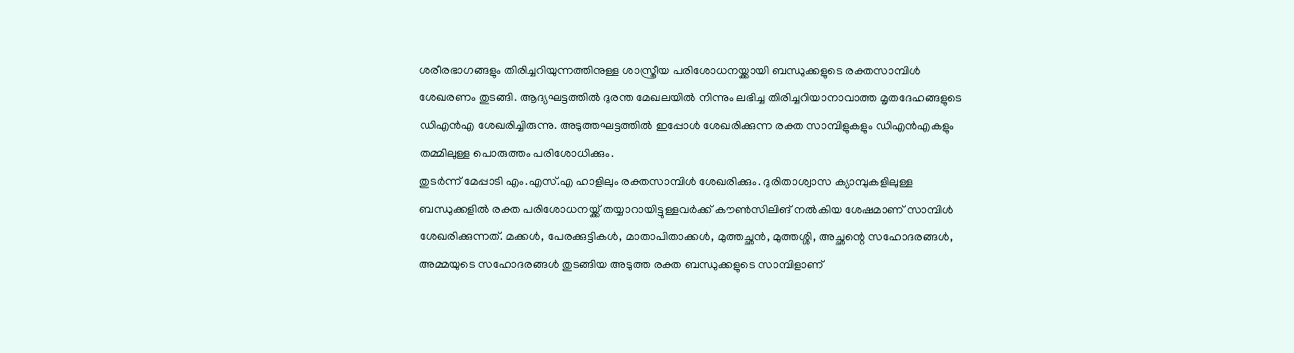ശരീരഭാഗങ്ങളും തിരിച്ചറിയുന്നത്തിനുള്ള ശാസ്ത്രീയ പരിശോധനയ്ക്കായി ബന്ധുക്കളുടെ രക്തസാമ്പിള്‍ ശേഖരണം തുടങ്ങി. ആദ്യഘട്ടത്തില്‍ ദുരന്ത മേഖലയില്‍ നിന്നും ലഭിച്ച തിരിച്ചറിയാനാവാത്ത മൃതദേഹങ്ങളുടെ ഡിഎന്‍എ ശേഖരിച്ചിരുന്നു. അടുത്തഘട്ടത്തില്‍ ഇപ്പോള്‍ ശേഖരിക്കുന്ന രക്ത സാമ്പിളുകളും ഡിഎന്‍എകളും തമ്മിലുള്ള പൊരുത്തം പരിശോധിക്കും.
തുടര്‍ന്ന് മേപ്പാടി എം.എസ്.എ ഹാളിലും രക്തസാമ്പിള്‍ ശേഖരിക്കും. ദുരിതാശ്വാസ ക്യാമ്പുകളിലുള്ള ബന്ധുക്കളില്‍ രക്ത പരിശോധനയ്ക്ക് തയ്യാറായിട്ടുള്ളവര്‍ക്ക് കൗണ്‍സിലിങ് നല്‍കിയ ശേഷമാണ് സാമ്പിള്‍ ശേഖരിക്കുന്നത്. മക്കള്‍, പേരക്കുട്ടികള്‍, മാതാപിതാക്കള്‍, മുത്തച്ഛന്‍, മുത്തശ്ശി, അച്ഛന്റെ സഹോദരങ്ങള്‍, അമ്മയുടെ സഹോദരങ്ങള്‍ തുടങ്ങിയ അടുത്ത രക്ത ബന്ധുക്കളുടെ സാമ്പിളാണ്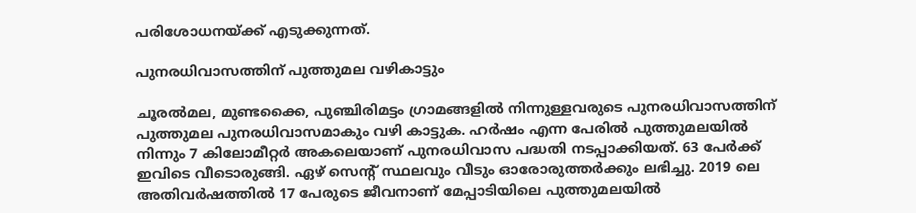പരിശോധനയ്ക്ക് എടുക്കുന്നത്.

പുനരധിവാസത്തിന് പുത്തുമല വഴികാട്ടും

ചൂരല്‍മല, മുണ്ടക്കൈ, പുഞ്ചിരിമട്ടം ഗ്രാമങ്ങളില്‍ നിന്നുള്ളവരുടെ പുനരധിവാസത്തിന് പുത്തുമല പുനരധിവാസമാകും വഴി കാട്ടുക. ഹര്‍ഷം എന്ന പേരില്‍ പുത്തുമലയില്‍ നിന്നും 7 കിലോമീറ്റര്‍ അകലെയാണ് പുനരധിവാസ പദ്ധതി നടപ്പാക്കിയത്. 63 പേര്‍ക്ക് ഇവിടെ വീടൊരുങ്ങി. ഏഴ് സെന്റ് സ്ഥലവും വീടും ഓരോരുത്തര്‍ക്കും ലഭിച്ചു. 2019 ലെ അതിവര്‍ഷത്തില്‍ 17 പേരുടെ ജീവനാണ് മേപ്പാടിയിലെ പുത്തുമലയില്‍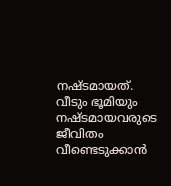നഷ്ടമായത്. വീടും ഭൂമിയും നഷ്ടമായവരുടെ ജീവിതം വീണ്ടെടുക്കാന്‍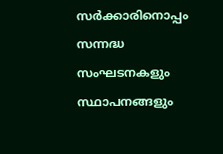സര്‍ക്കാരിനൊപ്പം സന്നദ്ധ സംഘടനകളും സ്ഥാപനങ്ങളും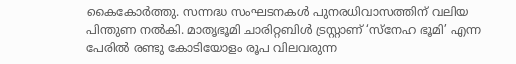കൈകോര്‍ത്തു. സന്നദ്ധ സംഘടനകള്‍ പുനരധിവാസത്തിന് വലിയ പിന്തുണ നല്‍കി. മാതൃഭൂമി ചാരിറ്റബിള്‍ ട്രസ്റ്റാണ് ‘സ്‌നേഹ ഭൂമി’ എന്ന പേരില്‍ രണ്ടു കോടിയോളം രൂപ വിലവരുന്ന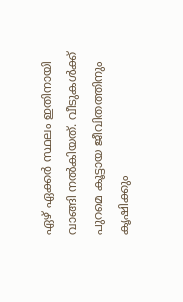ഏഴ് ഏക്കര്‍ സ്ഥലം ഇതിനായി വാങ്ങി നല്‍കിയത്. വീടുകള്‍ക്ക് പുറമെ കൂട്ടായ ജീവിതത്തിനും കൃഷിക്കും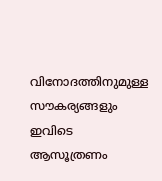വിനോദത്തിനുമുള്ള സൗകര്യങ്ങളും ഇവിടെ ആസൂത്രണം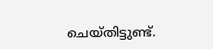ചെയ്തിട്ടുണ്ട്.